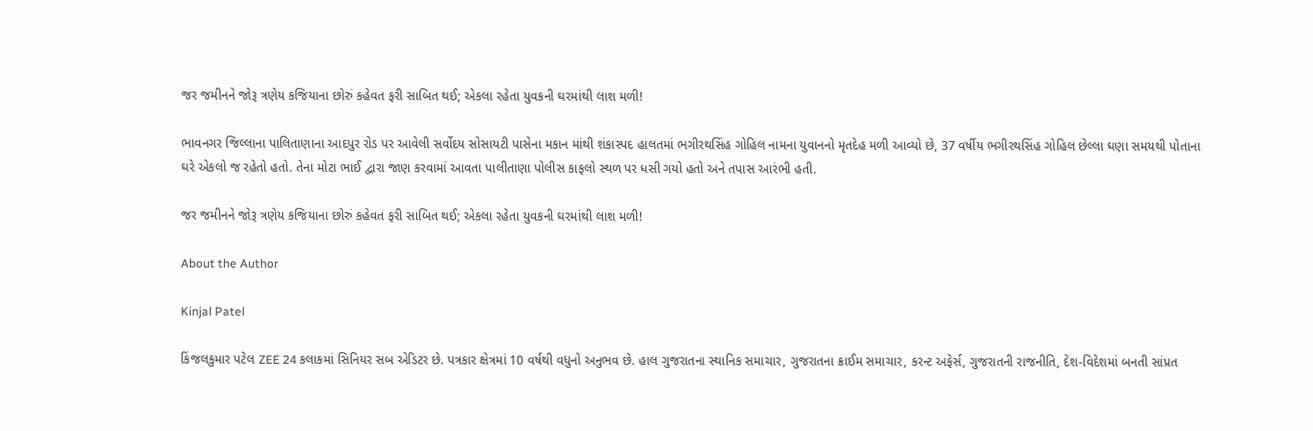જર જમીનને જોરૂ ત્રણેય કજિયાના છોરું કહેવત ફરી સાબિત થઈ; એકલા રહેતા યુવકની ઘરમાંથી લાશ મળી!

ભાવનગર જિલ્લાના પાલિતાણાના આદપુર રોડ પર આવેલી સર્વોદય સોસાયટી પાસેના મકાન માંથી શંકાસ્પદ હાલતમાં ભગીરથસિંહ ગોહિલ નામના યુવાનનો મૃતદેહ મળી આવ્યો છે, 37 વર્ષીય ભગીરથસિંહ ગોહિલ છેલ્લા ઘણા સમયથી પોતાના ઘરે એકલો જ રહેતો હતો. તેના મોટા ભાઈ દ્વારા જાણ કરવામાં આવતા પાલીતાણા પોલીસ કાફલો સ્થળ પર ધસી ગયો હતો અને તપાસ આરંભી હતી.

જર જમીનને જોરૂ ત્રણેય કજિયાના છોરું કહેવત ફરી સાબિત થઈ; એકલા રહેતા યુવકની ઘરમાંથી લાશ મળી!

About the Author

Kinjal Patel

કિંજલકુમાર પટેલ ZEE 24 કલાકમાં સિનિયર સબ એડિટર છે. પત્રકાર ક્ષેત્રમાં 10 વર્ષથી વધુનો અનુભવ છે. હાલ ગુજરાતના સ્થાનિક સમાચાર, ગુજરાતના ક્રાઈમ સમાચાર, કરન્ટ અફેર્સ, ગુજરાતની રાજનીતિ, દેશ-વિદેશમાં બનતી સાંપ્રત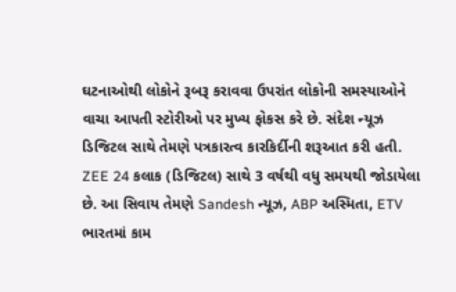ઘટનાઓથી લોકોને રૂબરૂ કરાવવા ઉપરાંત લોકોની સમસ્યાઓને વાચા આપતી સ્ટોરીઓ પર મુખ્ય ફોકસ કરે છે. સંદેશ ન્યૂઝ ડિજિટલ સાથે તેમણે પત્રકારત્વ કારકિર્દીની શરૂઆત કરી હતી. ZEE 24 કલાક (ડિજિટલ) સાથે 3 વર્ષથી વધુ સમયથી જોડાયેલા છે. આ સિવાય તેમણે Sandesh ન્યૂઝ, ABP અસ્મિતા, ETV ભારતમાં કામ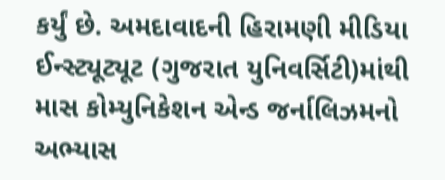કર્યું છે. અમદાવાદની હિરામણી મીડિયા ઈન્સ્ટ્યૂટ્યૂટ (ગુજરાત યુનિવર્સિટી)માંથી માસ કોમ્યુનિકેશન એન્ડ જર્નાલિઝમનો અભ્યાસ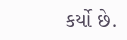કર્યો છે.